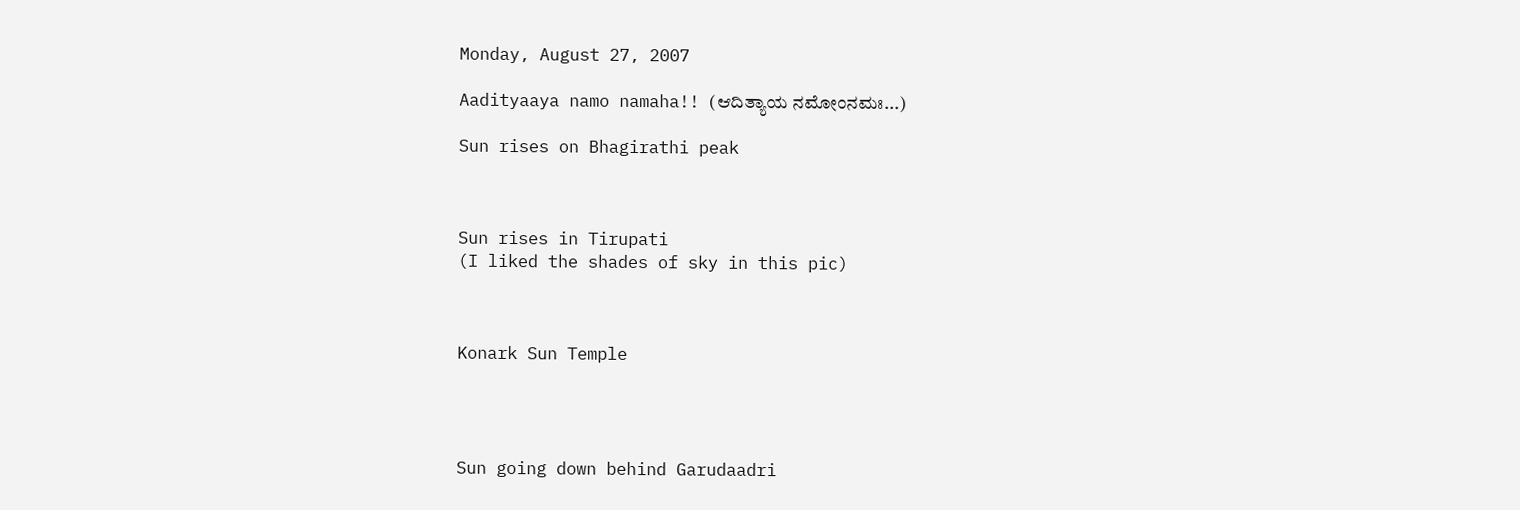Monday, August 27, 2007

Aadityaaya namo namaha!! (ಆದಿತ್ಯಾಯ ನಮೋಂನಮಃ...)

Sun rises on Bhagirathi peak



Sun rises in Tirupati
(I liked the shades of sky in this pic)



Konark Sun Temple




Sun going down behind Garudaadri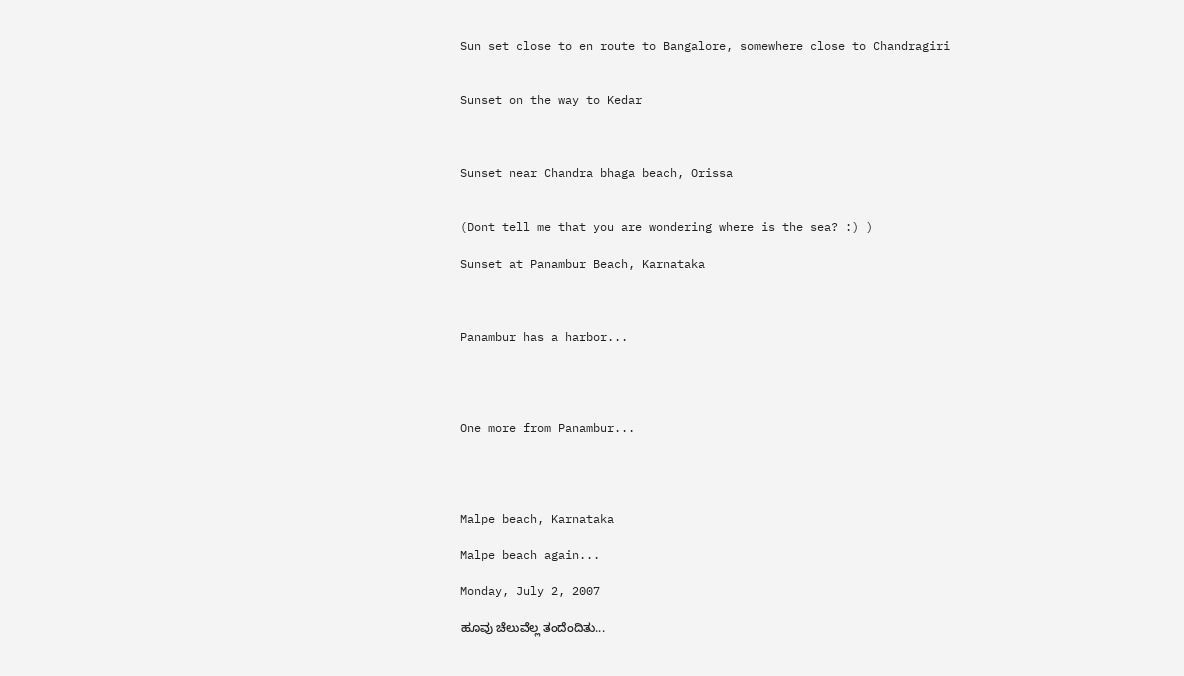Sun set close to en route to Bangalore, somewhere close to Chandragiri


Sunset on the way to Kedar



Sunset near Chandra bhaga beach, Orissa


(Dont tell me that you are wondering where is the sea? :) )

Sunset at Panambur Beach, Karnataka



Panambur has a harbor...




One more from Panambur...




Malpe beach, Karnataka

Malpe beach again...

Monday, July 2, 2007

ಹೂವು ಚೆಲುವೆಲ್ಲ ತಂದೆಂದಿತು...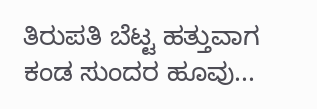ತಿರುಪತಿ ಬೆಟ್ಟ ಹತ್ತುವಾಗ ಕಂಡ ಸುಂದರ ಹೂವು...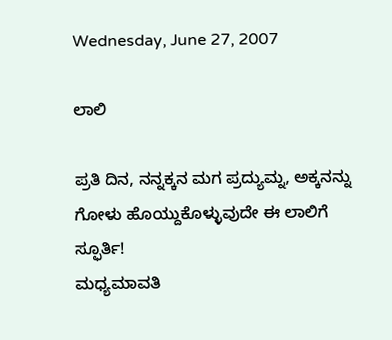Wednesday, June 27, 2007

ಲಾಲಿ

ಪ್ರತಿ ದಿನ, ನನ್ನಕ್ಕನ ಮಗ ಪ್ರದ್ಯುಮ್ನ, ಅಕ್ಕನನ್ನು ಗೋಳು ಹೊಯ್ದುಕೊಳ್ಳುವುದೇ ಈ ಲಾಲಿಗೆ ಸ್ಫೂರ್ತಿ!
ಮಧ್ಯಮಾವತಿ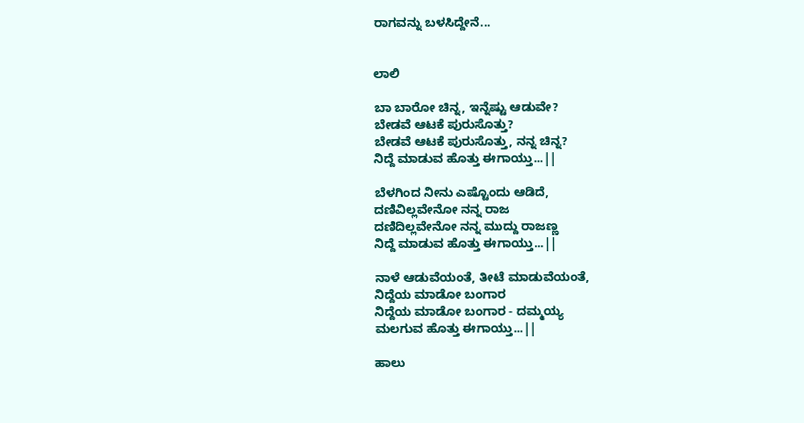ರಾಗವನ್ನು ಬಳಸಿದ್ದೇನೆ...


ಲಾಲಿ

ಬಾ ಬಾರೋ ಚಿನ್ನ, ಇನ್ನೆಷ್ಟು ಆಡುವೇ?
ಬೇಡವೆ ಆಟಕೆ ಪುರುಸೊತ್ತು?
ಬೇಡವೆ ಆಟಕೆ ಪುರುಸೊತ್ತು, ನನ್ನ ಚಿನ್ನ?
ನಿದ್ದೆ ಮಾಡುವ ಹೊತ್ತು ಈಗಾಯ್ತು...||

ಬೆಳಗಿಂದ ನೀನು ಎಷ್ಟೊಂದು ಆಡಿದೆ,
ದಣಿವಿಲ್ಲವೇನೋ ನನ್ನ ರಾಜ
ದಣಿದಿಲ್ಲವೇನೋ ನನ್ನ ಮುದ್ದು ರಾಜಣ್ಣ
ನಿದ್ದೆ ಮಾಡುವ ಹೊತ್ತು ಈಗಾಯ್ತು...||

ನಾಳೆ ಆಡುವೆಯಂತೆ, ತೀಟೆ ಮಾಡುವೆಯಂತೆ,
ನಿದ್ದೆಯ ಮಾಡೋ ಬಂಗಾರ
ನಿದ್ದೆಯ ಮಾಡೋ ಬಂಗಾರ - ದಮ್ಮಯ್ಯ
ಮಲಗುವ ಹೊತ್ತು ಈಗಾಯ್ತು...||

ಹಾಲು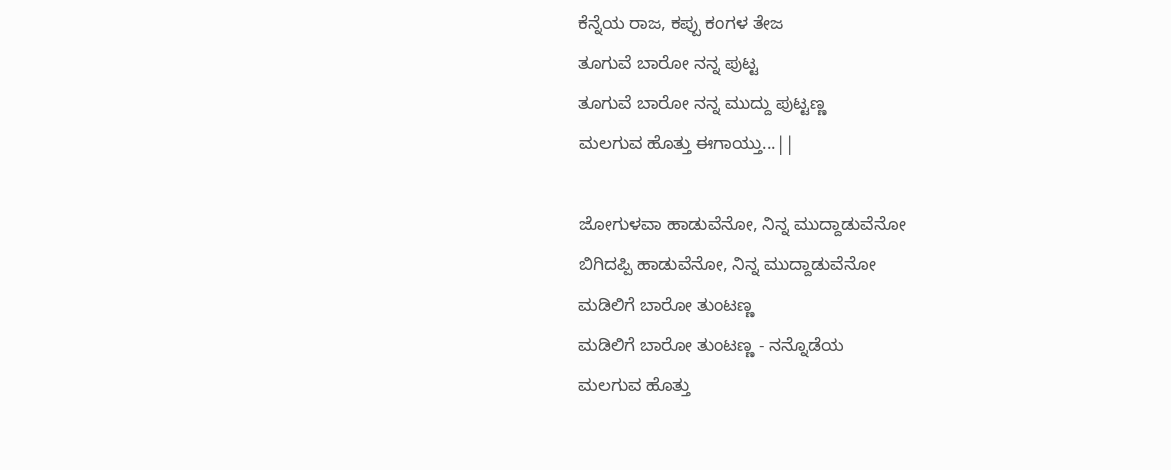ಕೆನ್ನೆಯ ರಾಜ, ಕಪ್ಪು ಕಂಗಳ ತೇಜ
ತೂಗುವೆ ಬಾರೋ ನನ್ನ ಪುಟ್ಟ
ತೂಗುವೆ ಬಾರೋ ನನ್ನ ಮುದ್ದು ಪುಟ್ಟಣ್ಣ
ಮಲಗುವ ಹೊತ್ತು ಈಗಾಯ್ತು...||

ಜೋಗುಳವಾ ಹಾಡುವೆನೋ, ನಿನ್ನ ಮುದ್ದಾಡುವೆನೋ
ಬಿಗಿದಪ್ಪಿ ಹಾಡುವೆನೋ, ನಿನ್ನ ಮುದ್ದಾಡುವೆನೋ
ಮಡಿಲಿಗೆ ಬಾರೋ ತುಂಟಣ್ಣ
ಮಡಿಲಿಗೆ ಬಾರೋ ತುಂಟಣ್ಣ - ನನ್ನೊಡೆಯ
ಮಲಗುವ ಹೊತ್ತು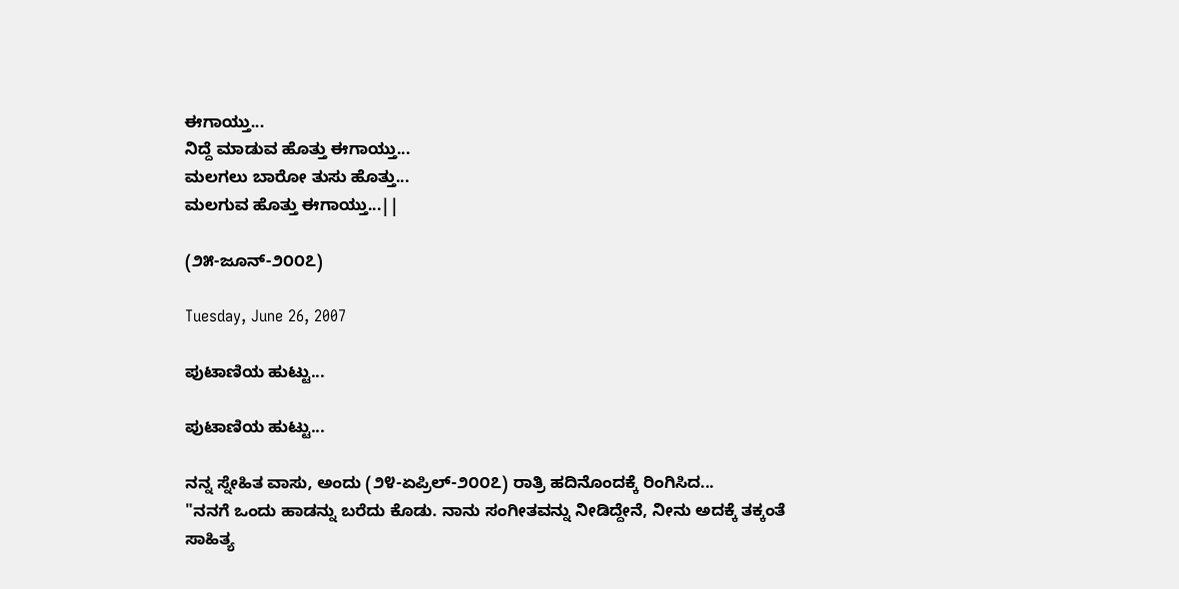ಈಗಾಯ್ತು...
ನಿದ್ದೆ ಮಾಡುವ ಹೊತ್ತು ಈಗಾಯ್ತು...
ಮಲಗಲು ಬಾರೋ ತುಸು ಹೊತ್ತು...
ಮಲಗುವ ಹೊತ್ತು ಈಗಾಯ್ತು...||

(೨೫-ಜೂನ್-೨೦೦೭)

Tuesday, June 26, 2007

ಪುಟಾಣಿಯ ಹುಟ್ಟು...

ಪುಟಾಣಿಯ ಹುಟ್ಟು...

ನನ್ನ ಸ್ನೇಹಿತ ವಾಸು, ಅಂದು (೨೪-ಏಪ್ರಿಲ್-೨೦೦೭) ರಾತ್ರಿ ಹದಿನೊಂದಕ್ಕೆ ರಿಂಗಿಸಿದ...
"ನನಗೆ ಒಂದು ಹಾಡನ್ನು ಬರೆದು ಕೊಡು. ನಾನು ಸಂಗೀತವನ್ನು ನೀಡಿದ್ದೇನೆ, ನೀನು ಅದಕ್ಕೆ ತಕ್ಕಂತೆ ಸಾಹಿತ್ಯ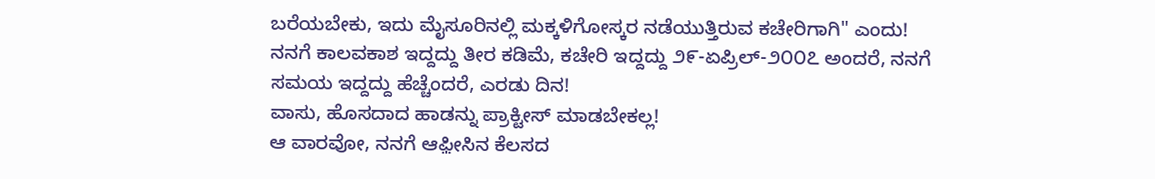ಬರೆಯಬೇಕು, ಇದು ಮೈಸೂರಿನಲ್ಲಿ ಮಕ್ಕಳಿಗೋಸ್ಕರ ನಡೆಯುತ್ತಿರುವ ಕಚೇರಿಗಾಗಿ" ಎಂದು!
ನನಗೆ ಕಾಲವಕಾಶ ಇದ್ದದ್ದು ತೀರ ಕಡಿಮೆ, ಕಚೇರಿ ಇದ್ದದ್ದು ೨೯-ಏಪ್ರಿಲ್-೨೦೦೭ ಅಂದರೆ, ನನಗೆ ಸಮಯ ಇದ್ದದ್ದು ಹೆಚ್ಚೆಂದರೆ, ಎರಡು ದಿನ!
ವಾಸು, ಹೊಸದಾದ ಹಾಡನ್ನು ಪ್ರಾಕ್ಟೀಸ್ ಮಾಡಬೇಕಲ್ಲ!
ಆ ವಾರವೋ, ನನಗೆ ಆಫ಼ೀಸಿನ ಕೆಲಸದ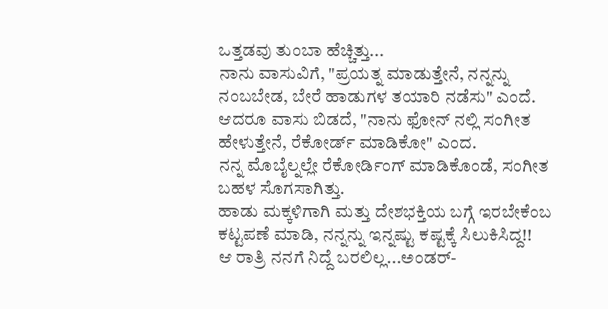ಒತ್ತಡವು ತುಂಬಾ ಹೆಚ್ಚಿತ್ತು...
ನಾನು ವಾಸುವಿಗೆ, "ಪ್ರಯತ್ನ ಮಾಡುತ್ತೇನೆ, ನನ್ನನ್ನು ನಂಬಬೇಡ, ಬೇರೆ ಹಾಡುಗಳ ತಯಾರಿ ನಡೆಸು" ಎಂದೆ.
ಆದರೂ ವಾಸು ಬಿಡದೆ, "ನಾನು ಫೋನ್ ನಲ್ಲಿ ಸಂಗೀತ ಹೇಳುತ್ತೇನೆ, ರೆಕೋರ್ಡ್ ಮಾಡಿಕೋ" ಎಂದ.
ನನ್ನ ಮೊಬೈಲ್ನಲ್ಲೇ ರೆಕೋರ್ಡಿಂಗ್ ಮಾಡಿಕೊಂಡೆ, ಸಂಗೀತ ಬಹಳ ಸೊಗಸಾಗಿತ್ತು.
ಹಾಡು ಮಕ್ಕಳಿಗಾಗಿ ಮತ್ತು ದೇಶಭಕ್ತಿಯ ಬಗ್ಗೆ ಇರಬೇಕೆಂಬ ಕಟ್ಟಪಣೆ ಮಾಡಿ, ನನ್ನನ್ನು ಇನ್ನಷ್ಟು ಕಷ್ಟಕ್ಕೆ ಸಿಲುಕಿಸಿದ್ದ!!
ಆ ರಾತ್ರಿ ನನಗೆ ನಿದ್ದೆ ಬರಲಿಲ್ಲ...ಅಂಡರ್-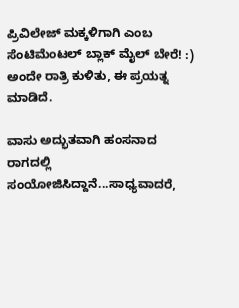ಪ್ರಿವಿಲೇಜ್ ಮಕ್ಕಳಿಗಾಗಿ ಎಂಬ ಸೆಂಟಿಮೆಂಟಲ್ ಬ್ಲಾಕ್ ಮೈಲ್ ಬೇರೆ! :)
ಅಂದೇ ರಾತ್ರಿ ಕುಳಿತು, ಈ ಪ್ರಯತ್ನ ಮಾಡಿದೆ.

ವಾಸು ಅದ್ಭುತವಾಗಿ ಹಂಸನಾದ ರಾಗದಲ್ಲಿ ಸಂಯೋಜಿಸಿದ್ದಾನೆ...ಸಾಧ್ಯವಾದರೆ,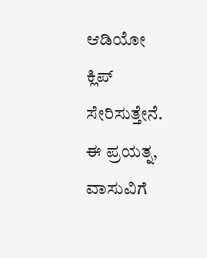ಆಡಿಯೋ ಕ್ಲಿಪ್ ಸೇರಿಸುತ್ತೇನೆ.
ಈ ಪ್ರಯತ್ನ, ವಾಸುವಿಗೆ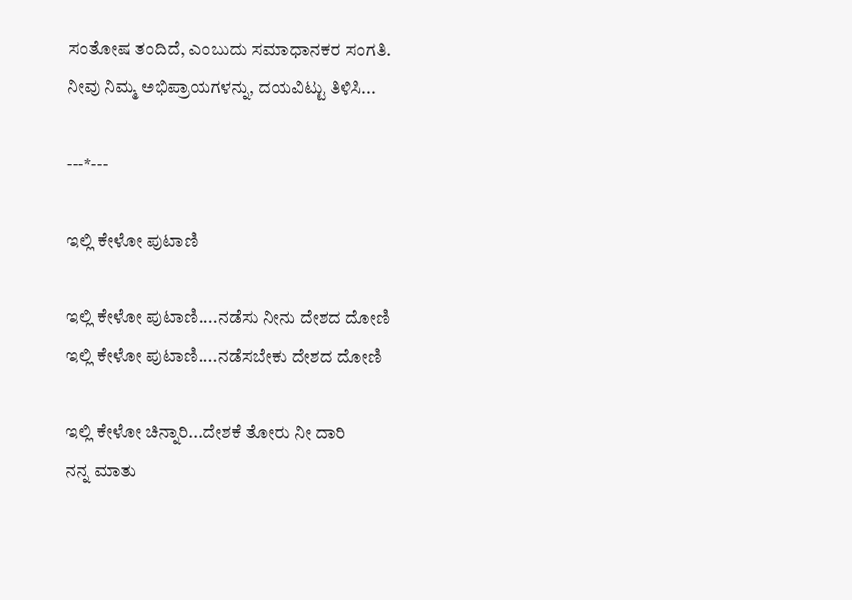ಸಂತೋಷ ತಂದಿದೆ, ಎಂಬುದು ಸಮಾಧಾನಕರ ಸಂಗತಿ.
ನೀವು ನಿಮ್ಮ ಅಭಿಪ್ರಾಯಗಳನ್ನು, ದಯವಿಟ್ಟು ತಿಳಿಸಿ...

---*---

ಇಲ್ಲಿ ಕೇಳೋ ಪುಟಾಣಿ

ಇಲ್ಲಿ ಕೇಳೋ ಪುಟಾಣಿ....ನಡೆಸು ನೀನು ದೇಶದ ದೋಣಿ
ಇಲ್ಲಿ ಕೇಳೋ ಪುಟಾಣಿ....ನಡೆಸಬೇಕು ದೇಶದ ದೋಣಿ

ಇಲ್ಲಿ ಕೇಳೋ ಚಿನ್ನಾರಿ...ದೇಶಕೆ ತೋರು ನೀ ದಾರಿ
ನನ್ನ ಮಾತು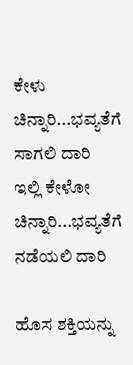ಕೇಳು ಚಿನ್ನಾರಿ...ಭವ್ಯತೆಗೆ ಸಾಗಲಿ ದಾರಿ
ಇಲ್ಲಿ ಕೇಳೋ ಚಿನ್ನಾರಿ...ಭವ್ಯತೆಗೆ ನಡೆಯಲಿ ದಾರಿ

ಹೊಸ ಶಕ್ತಿಯನ್ನು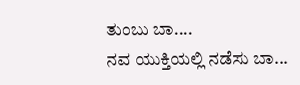ತುಂಬು ಬಾ....
ನವ ಯುಕ್ತಿಯಲ್ಲಿ ನಡೆಸು ಬಾ...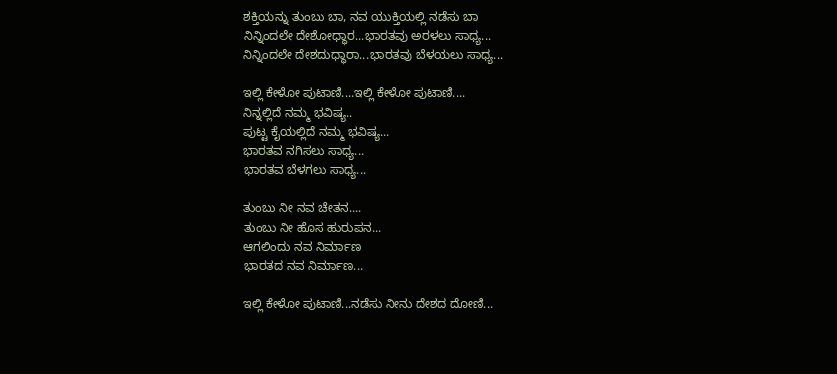ಶಕ್ತಿಯನ್ನು ತುಂಬು ಬಾ, ನವ ಯುಕ್ತಿಯಲ್ಲಿ ನಡೆಸು ಬಾ
ನಿನ್ನಿಂದಲೇ ದೇಶೋಧ್ಧಾರ...ಭಾರತವು ಅರಳಲು ಸಾಧ್ಯ...
ನಿನ್ನಿಂದಲೇ ದೇಶದುಧ್ಧಾರಾ...ಭಾರತವು ಬೆಳಯಲು ಸಾಧ್ಯ...

ಇಲ್ಲಿ ಕೇಳೋ ಪುಟಾಣಿ....ಇಲ್ಲಿ ಕೇಳೋ ಪುಟಾಣಿ....
ನಿನ್ನಲ್ಲಿದೆ ನಮ್ಮ ಭವಿಷ್ಯ..
ಪುಟ್ಟ ಕೈಯಲ್ಲಿದೆ ನಮ್ಮ ಭವಿಷ್ಯ...
ಭಾರತವ ನಗಿಸಲು ಸಾಧ್ಯ...
ಭಾರತವ ಬೆಳಗಲು ಸಾಧ್ಯ...

ತುಂಬು ನೀ ನವ ಚೇತನ....
ತುಂಬು ನೀ ಹೊಸ ಹುರುಪನ...
ಆಗಲಿಂದು ನವ ನಿರ್ಮಾಣ
ಭಾರತದ ನವ ನಿರ್ಮಾಣ...

ಇಲ್ಲಿ ಕೇಳೋ ಪುಟಾಣಿ...ನಡೆಸು ನೀನು ದೇಶದ ದೋಣಿ...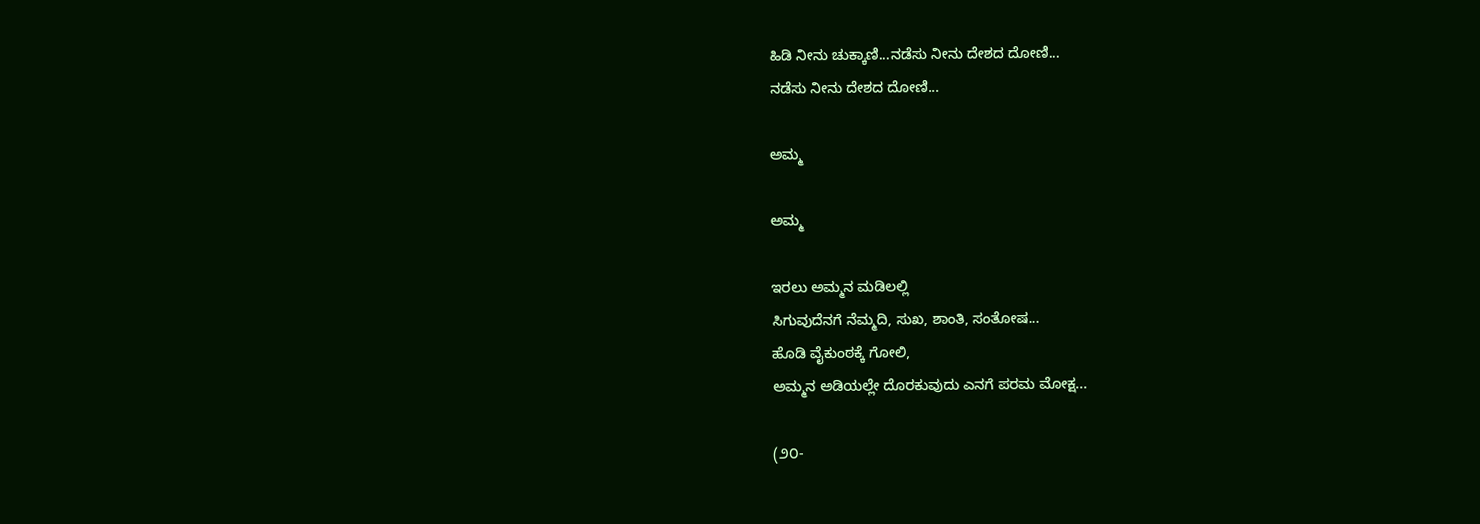ಹಿಡಿ ನೀನು ಚುಕ್ಕಾಣಿ...ನಡೆಸು ನೀನು ದೇಶದ ದೋಣಿ...
ನಡೆಸು ನೀನು ದೇಶದ ದೋಣಿ...

ಅಮ್ಮ

ಅಮ್ಮ

ಇರಲು ಅಮ್ಮನ ಮಡಿಲಲ್ಲಿ
ಸಿಗುವುದೆನಗೆ ನೆಮ್ಮದಿ, ಸುಖ, ಶಾಂತಿ, ಸಂತೋಷ...
ಹೊಡಿ ವೈಕುಂಠಕ್ಕೆ ಗೋಲಿ,
ಅಮ್ಮನ ಅಡಿಯಲ್ಲೇ ದೊರಕುವುದು ಎನಗೆ ಪರಮ ಮೋಕ್ಷ...

(೨೦-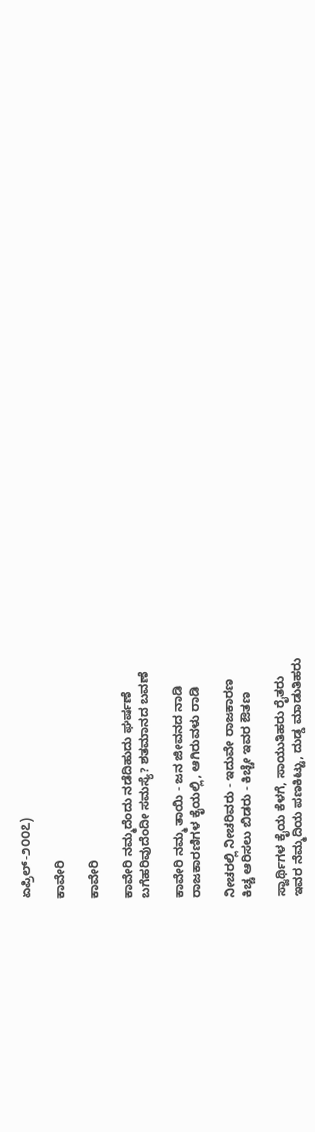ಏಪ್ರಿಲ್-೨೦೦೭)

ಕಾವೇರಿ

ಕಾವೇರಿ

ಕಾವೇರಿ ನಮ್ಮದೆಂದು ನಡೆದಿಹುದು ಘರ್ಷಣೆ
ಬಗೆಹರಿವುದೆಂದೀ ಸಮಸ್ಯೆ? ಶತಮಾನದ ಬವಣೆ

ಕಾವೇರಿ ನಮ್ಮ ತಾಯಿ - ಜನ ಜೀವನದ ನಾಡಿ
ರಾಜಕಾರಣಿಗಳ ಕೈಯಲ್ಲಿ, ಆಗಿರುವಳು ರಾಡಿ

ನೀಚರಲ್ಲಿ ನೀಚರಿವರು - ಇದುವೇ ರಾಜಕಾರಣ
ಕಿಚ್ಚ ಆರಿಸಲು ಬಿಡರು - ಕಿಚ್ಚೇ ಇವರ ಔತಣ

ಸ್ವಾರ್ಥಿಗಳ ಕೈಯ ಕೆಳಗೆ, ಸಾಯುತಿಹರು ರೈತರು
ಇವರ ನೆಮ್ಮದಿಯ ಪಣಕಿಟ್ಟು, ದುಡ್ಡ ಮಾಡುತಿಹರು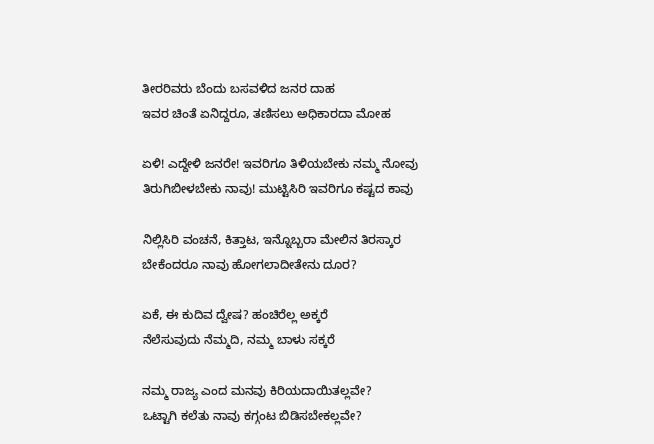ತೀರರಿವರು ಬೆಂದು ಬಸವಳಿದ ಜನರ ದಾಹ
ಇವರ ಚಿಂತೆ ಏನಿದ್ದರೂ, ತಣಿಸಲು ಅಧಿಕಾರದಾ ಮೋಹ

ಏಳಿ! ಎದ್ದೇಳಿ ಜನರೇ! ಇವರಿಗೂ ತಿಳಿಯಬೇಕು ನಮ್ಮ ನೋವು
ತಿರುಗಿಬೀಳಬೇಕು ನಾವು! ಮುಟ್ಟಿಸಿರಿ ಇವರಿಗೂ ಕಷ್ಟದ ಕಾವು

ನಿಲ್ಲಿಸಿರಿ ವಂಚನೆ, ಕಿತ್ತಾಟ, ಇನ್ನೊಬ್ಬರಾ ಮೇಲಿನ ತಿರಸ್ಕಾರ
ಬೇಕೆಂದರೂ ನಾವು ಹೋಗಲಾದೀತೇನು ದೂರ?

ಏಕೆ, ಈ ಕುದಿವ ದ್ವೇಷ? ಹಂಚಿರೆಲ್ಲ ಅಕ್ಕರೆ
ನೆಲೆಸುವುದು ನೆಮ್ಮದಿ, ನಮ್ಮ ಬಾಳು ಸಕ್ಕರೆ

ನಮ್ಮ ರಾಜ್ಯ ಎಂದ ಮನವು ಕಿರಿಯದಾಯಿತಲ್ಲವೇ?
ಒಟ್ಟಾಗಿ ಕಲೆತು ನಾವು ಕಗ್ಗಂಟ ಬಿಡಿಸಬೇಕಲ್ಲವೇ?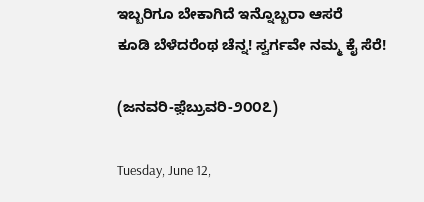ಇಬ್ಬರಿಗೂ ಬೇಕಾಗಿದೆ ಇನ್ನೊಬ್ಬರಾ ಆಸರೆ
ಕೂಡಿ ಬೆಳೆದರೆಂಥ ಚೆನ್ನ! ಸ್ವರ್ಗವೇ ನಮ್ಮ ಕೈ ಸೆರೆ!

(ಜನವರಿ-ಫ಼ೆಬ್ರುವರಿ-೨೦೦೭)

Tuesday, June 12,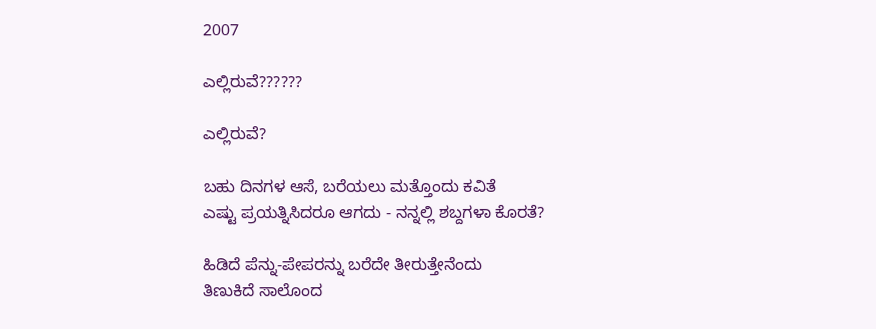2007

ಎಲ್ಲಿರುವೆ??????

ಎಲ್ಲಿರುವೆ?

ಬಹು ದಿನಗಳ ಆಸೆ, ಬರೆಯಲು ಮತ್ತೊಂದು ಕವಿತೆ
ಎಷ್ಟು ಪ್ರಯತ್ನಿಸಿದರೂ ಆಗದು - ನನ್ನಲ್ಲಿ ಶಬ್ದಗಳಾ ಕೊರತೆ?

ಹಿಡಿದೆ ಪೆನ್ನು-ಪೇಪರನ್ನು ಬರೆದೇ ತೀರುತ್ತೇನೆಂದು
ತಿಣುಕಿದೆ ಸಾಲೊಂದ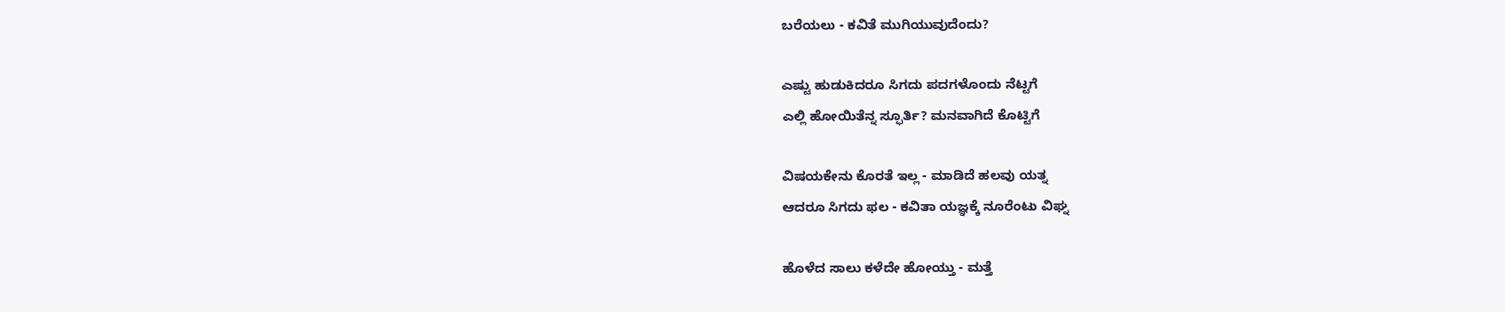ಬರೆಯಲು - ಕವಿತೆ ಮುಗಿಯುವುದೆಂದು?

ಎಷ್ಟು ಹುಡುಕಿದರೂ ಸಿಗದು ಪದಗಳೊಂದು ನೆಟ್ಟಗೆ
ಎಲ್ಲಿ ಹೋಯಿತೆನ್ನ ಸ್ಫೂರ್ತಿ? ಮನವಾಗಿದೆ ಕೊಟ್ಟಿಗೆ

ವಿಷಯಕೇನು ಕೊರತೆ ಇಲ್ಲ - ಮಾಡಿದೆ ಹಲವು ಯತ್ನ
ಆದರೂ ಸಿಗದು ಫಲ - ಕವಿತಾ ಯಜ್ಞಕ್ಕೆ ನೂರೆಂಟು ವಿಘ್ನ

ಹೊಳೆದ ಸಾಲು ಕಳೆದೇ ಹೋಯ್ತು - ಮತ್ತೆ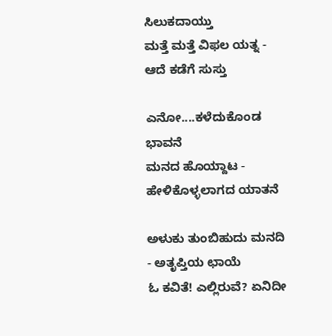ಸಿಲುಕದಾಯ್ತು
ಮತ್ತೆ ಮತ್ತೆ ವಿಫಲ ಯತ್ನ - ಆದೆ ಕಡೆಗೆ ಸುಸ್ತು

ಎನೋ....ಕಳೆದುಕೊಂಡ ಭಾವನೆ
ಮನದ ಹೊಯ್ದಾಟ - ಹೇಳಿಕೊಳ್ಳಲಾಗದ ಯಾತನೆ

ಅಳುಕು ತುಂಬಿಹುದು ಮನದಿ - ಅತೃಪ್ತಿಯ ಛಾಯೆ
ಓ ಕವಿತೆ! ಎಲ್ಲಿರುವೆ? ಏನಿದೀ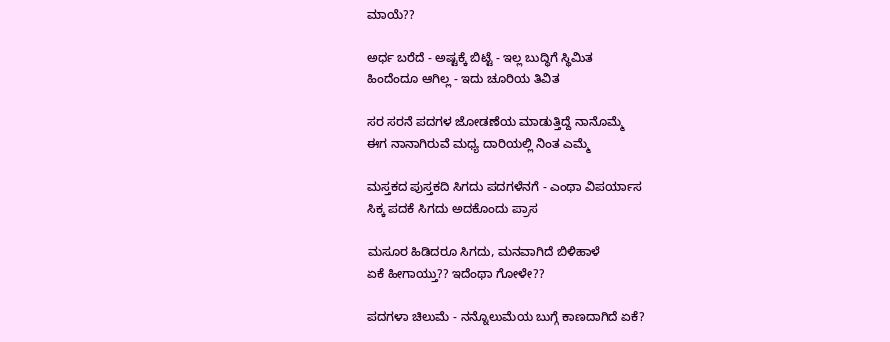ಮಾಯೆ??

ಅರ್ಧ ಬರೆದೆ - ಅಷ್ಟಕ್ಕೆ ಬಿಟ್ಟೆ - ಇಲ್ಲ ಬುದ್ಧಿಗೆ ಸ್ಥಿಮಿತ
ಹಿಂದೆಂದೂ ಆಗಿಲ್ಲ - ಇದು ಚೂರಿಯ ತಿವಿತ

ಸರ ಸರನೆ ಪದಗಳ ಜೋಡಣೆಯ ಮಾಡುತ್ತಿದ್ದೆ ನಾನೊಮ್ಮೆ
ಈಗ ನಾನಾಗಿರುವೆ ಮಧ್ಯ ದಾರಿಯಲ್ಲಿ ನಿಂತ ಎಮ್ಮೆ

ಮಸ್ತಕದ ಪುಸ್ತಕದಿ ಸಿಗದು ಪದಗಳೆನಗೆ - ಎಂಥಾ ವಿಪರ್ಯಾಸ
ಸಿಕ್ಕ ಪದಕೆ ಸಿಗದು ಅದಕೊಂದು ಪ್ರಾಸ

ಮಸೂರ ಹಿಡಿದರೂ ಸಿಗದು, ಮನವಾಗಿದೆ ಬಿಳಿಹಾಳೆ
ಏಕೆ ಹೀಗಾಯ್ತು?? ಇದೆಂಥಾ ಗೋಳೇ??

ಪದಗಳಾ ಚಿಲುಮೆ - ನನ್ನೊಲುಮೆಯ ಬುಗ್ಗೆ ಕಾಣದಾಗಿದೆ ಏಕೆ?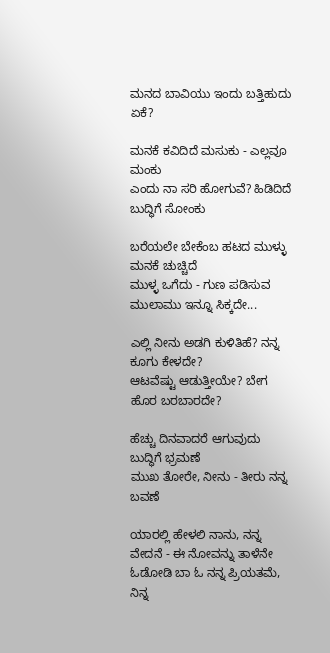ಮನದ ಬಾವಿಯು ಇಂದು ಬತ್ತಿಹುದು ಏಕೆ?

ಮನಕೆ ಕವಿದಿದೆ ಮಸುಕು - ಎಲ್ಲವೂ ಮಂಕು
ಎಂದು ನಾ ಸರಿ ಹೋಗುವೆ? ಹಿಡಿದಿದೆ ಬುದ್ಧಿಗೆ ಸೋಂಕು

ಬರೆಯಲೇ ಬೇಕೆಂಬ ಹಟದ ಮುಳ್ಳು ಮನಕೆ ಚುಚ್ಚಿದೆ
ಮುಳ್ಳ ಒಗೆದು - ಗುಣ ಪಡಿಸುವ ಮುಲಾಮು ಇನ್ನೂ ಸಿಕ್ಕದೇ...

ಎಲ್ಲಿ ನೀನು ಅಡಗಿ ಕುಳಿತಿಹೆ? ನನ್ನ ಕೂಗು ಕೇಳದೇ?
ಆಟವೆಷ್ಟು ಆಡುತ್ತೀಯೇ? ಬೇಗ ಹೊರ ಬರಬಾರದೇ?

ಹೆಚ್ಚು ದಿನವಾದರೆ ಆಗುವುದು ಬುದ್ಧಿಗೆ ಭ್ರಮಣೆ
ಮುಖ ತೋರೇ, ನೀನು - ತೀರು ನನ್ನ ಬವಣೆ

ಯಾರಲ್ಲಿ ಹೇಳಲಿ ನಾನು, ನನ್ನ ವೇದನೆ - ಈ ನೋವನ್ನು ತಾಳೆನೇ
ಓಡೋಡಿ ಬಾ ಓ ನನ್ನ ಪ್ರಿಯತಮೆ, ನಿನ್ನ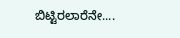ಬಿಟ್ಟಿರಲಾರೆನೇ....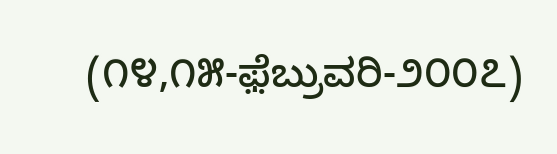(೧೪,೧೫-ಫ಼ೆಬ್ರುವರಿ-೨೦೦೭)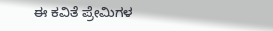ಈ ಕವಿತೆ ಪ್ರೇಮಿಗಳ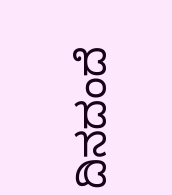ದಿನದಂದೆ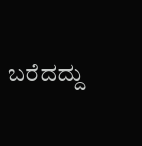ಬರೆದದ್ದು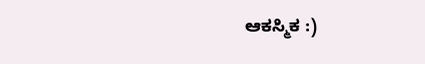ಆಕಸ್ಮಿಕ :)